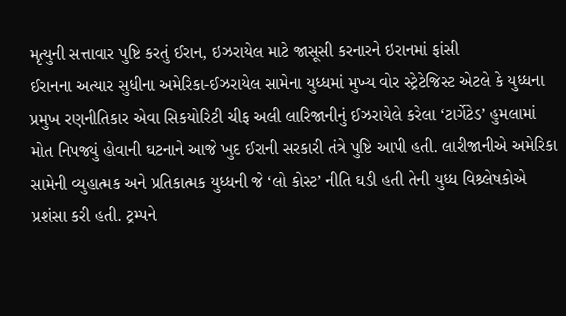મૃત્યુની સત્તાવાર પુષ્ટિ કરતું ઈરાન, ઇઝરાયેલ માટે જાસૂસી કરનારને ઇરાનમાં ફાંસી
ઈરાનના અત્યાર સુધીના અમેરિકા-ઈઝરાયેલ સામેના યુધ્ધમાં મુખ્ય વોર સ્ટ્રેટેજિસ્ટ એટલે કે યુધ્ધના પ્રમુખ રણનીતિકાર એવા સિકયોરિટી ચીફ અલી લારિજાનીનું ઈઝરાયેલે કરેલા ‘ટાર્ગેટેડ’ હુમલામાં મોત નિપજ્યું હોવાની ઘટનાને આજે ખુદ ઈરાની સરકારી તંત્રે પુષ્ટિ આપી હતી. લારીજાનીએ અમેરિકા સામેની વ્યુહાત્મક અને પ્રતિકાત્મક યુધ્ધની જે ‘લો કોસ્ટ’ નીતિ ઘડી હતી તેની યુધ્ધ વિશ્ર્લેષકોએ પ્રશંસા કરી હતી. ટ્રમ્પને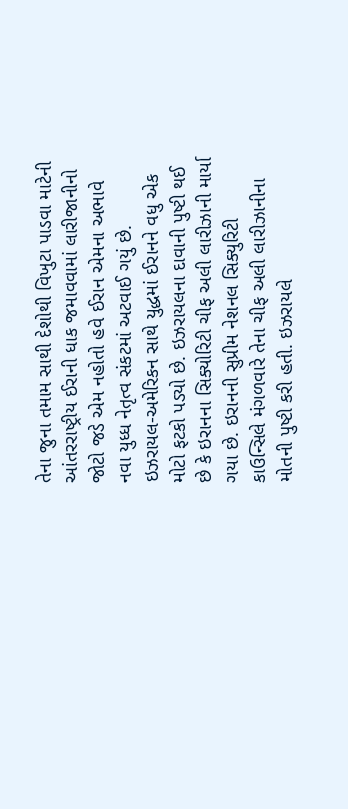તેના જુના તમામ સાથી દેશોથી વિખુટા પાડવા માટેની આંતરરાષ્ટ્રીય ઈરાની ધાક જમાવવામાં લારીજાનીનો જોટો જડે એમ નહોતો હવે ઈરાન એમના અભાવે નવા યુધ્ધ નેતૃત્વ સંકટમાં અટવાઈ ગયું છે.
ઇઝરાયલ-અમેરિકન સાથે યુદ્ધમાં ઈરાનને વધુ એક મોટો ફટકો પડ્યો છે. ઇઝરાયલના દાવાની પુષ્ટી થઈ છે કે ઇરાનના સિક્યોરિટી ચીફ અલી લારીઝાની માર્યા ગયા છે. ઇરાનની સુપ્રીમ નેશનલ સિક્યુરિટી કાઉન્સિલે મંગળવારે તેના ચીફ અલી લારીઝાનીના મોતની પુષ્ટી કરી હતી. ઇઝરાયલે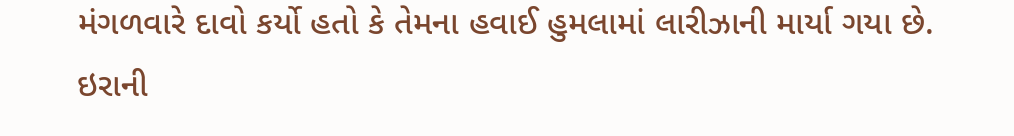મંગળવારે દાવો કર્યો હતો કે તેમના હવાઈ હુમલામાં લારીઝાની માર્યા ગયા છે.
ઇરાની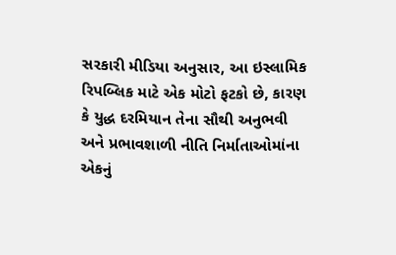સરકારી મીડિયા અનુસાર, આ ઇસ્લામિક રિપબ્લિક માટે એક મોટો ફટકો છે, કારણ કે યુદ્ધ દરમિયાન તેના સૌથી અનુભવી અને પ્રભાવશાળી નીતિ નિર્માતાઓમાંના એકનું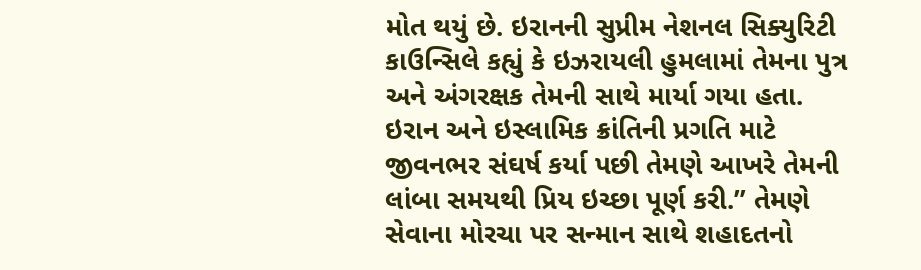મોત થયું છે. ઇરાનની સુપ્રીમ નેશનલ સિક્યુરિટી કાઉન્સિલે કહ્યું કે ઇઝરાયલી હુમલામાં તેમના પુત્ર અને અંગરક્ષક તેમની સાથે માર્યા ગયા હતા. ઇરાન અને ઇસ્લામિક ક્રાંતિની પ્રગતિ માટે જીવનભર સંઘર્ષ કર્યા પછી તેમણે આખરે તેમની લાંબા સમયથી પ્રિય ઇચ્છા પૂર્ણ કરી.” તેમણે સેવાના મોરચા પર સન્માન સાથે શહાદતનો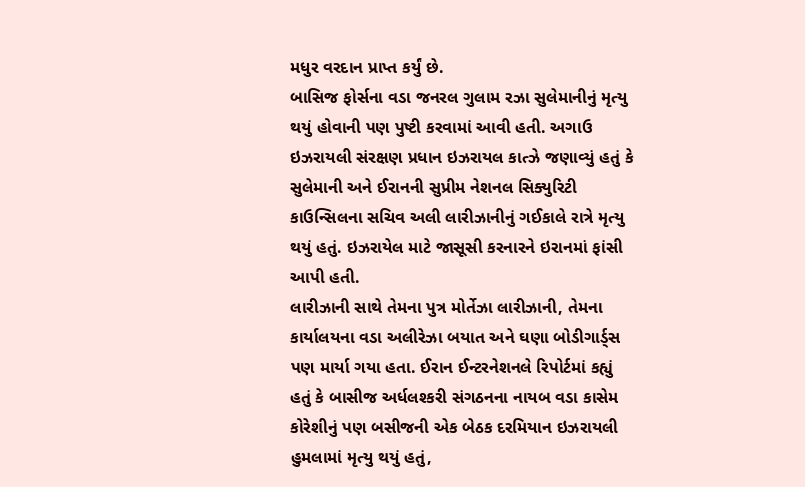મધુર વરદાન પ્રાપ્ત કર્યું છે.
બાસિજ ફોર્સના વડા જનરલ ગુલામ રઝા સુલેમાનીનું મૃત્યુ થયું હોવાની પણ પુષ્ટી કરવામાં આવી હતી. અગાઉ ઇઝરાયલી સંરક્ષણ પ્રધાન ઇઝરાયલ કાત્ઝે જણાવ્યું હતું કે સુલેમાની અને ઈરાનની સુપ્રીમ નેશનલ સિક્યુરિટી કાઉન્સિલના સચિવ અલી લારીઝાનીનું ગઈકાલે રાત્રે મૃત્યુ થયું હતું. ઇઝરાયેલ માટે જાસૂસી કરનારને ઇરાનમાં ફાંસી આપી હતી.
લારીઝાની સાથે તેમના પુત્ર મોર્તેઝા લારીઝાની, તેમના કાર્યાલયના વડા અલીરેઝા બયાત અને ઘણા બોડીગાર્ડ્સ પણ માર્યા ગયા હતા. ઈરાન ઈન્ટરનેશનલે રિપોર્ટમાં કહ્યું હતું કે બાસીજ અર્ધલશ્કરી સંગઠનના નાયબ વડા કાસેમ કોરેશીનું પણ બસીજની એક બેઠક દરમિયાન ઇઝરાયલી હુમલામાં મૃત્યુ થયું હતું,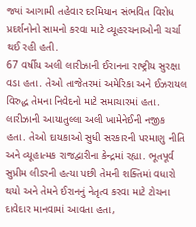જ્યાં આગામી તહેવાર દરમિયાન સંભવિત વિરોધ પ્રદર્શનોનો સામનો કરવા માટે વ્યૂહરચનાઓની ચર્ચા થઈ રહી હતી.
67 વર્ષીય અલી લારીઝાની ઈરાનના રાષ્ટ્રીય સુરક્ષા વડા હતા. તેઓ તાજેતરમાં અમેરિકા અને ઈઝરાયલ વિરુદ્ધ તેમના નિવેદનો માટે સમાચારમાં હતા. લારીઝાની આયાતુલ્લા અલી ખામેનેઈની નજીક હતા. તેઓ દાયકાઓ સુધી સરકારની પરમાણુ નીતિ અને વ્યૂહાત્મક રાજદ્વારીના કેન્દ્રમાં રહ્યા. ભૂતપૂર્વ સુપ્રીમ લીડરની હત્યા પછી તેમની શક્તિમાં વધારો થયો અને તેમને ઈરાનનું નેતૃત્વ કરવા માટે ટોચના દાવેદાર માનવામાં આવતા હતા,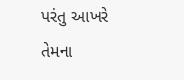પરંતુ આખરે તેમના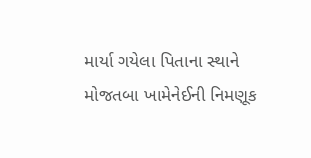માર્યા ગયેલા પિતાના સ્થાને મોજતબા ખામેનેઈની નિમણૂક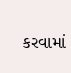કરવામાં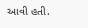આવી હતી.